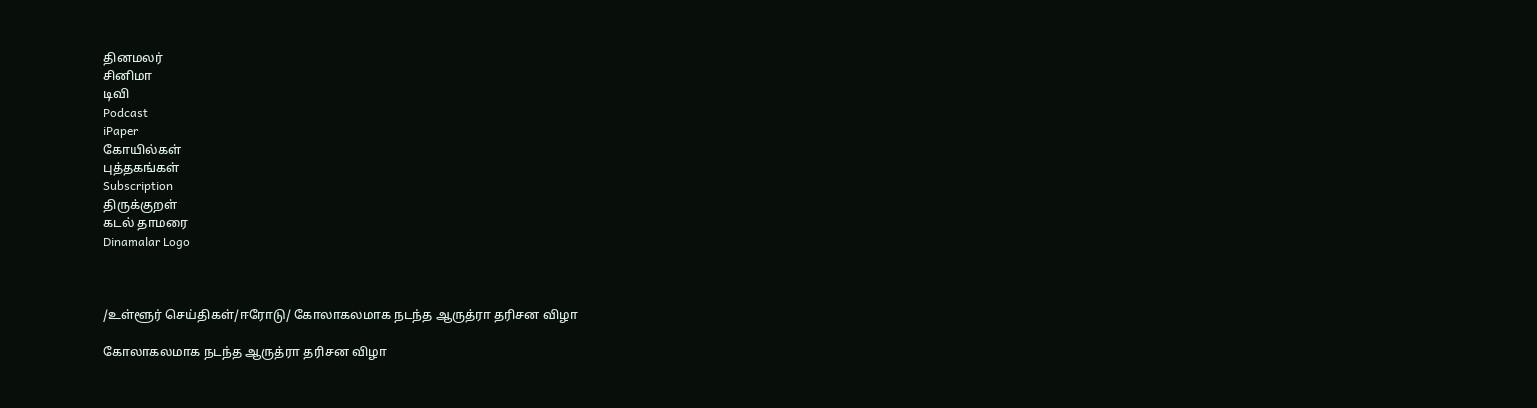தினமலர்
சினிமா
டிவி
Podcast
iPaper
கோயில்கள்
புத்தகங்கள்
Subscription
திருக்குறள்
கடல் தாமரை
Dinamalar Logo



/உள்ளூர் செய்திகள்/ஈரோடு/ கோலாகலமாக நடந்த ஆருத்ரா தரிசன விழா

கோலாகலமாக நடந்த ஆருத்ரா தரிசன விழா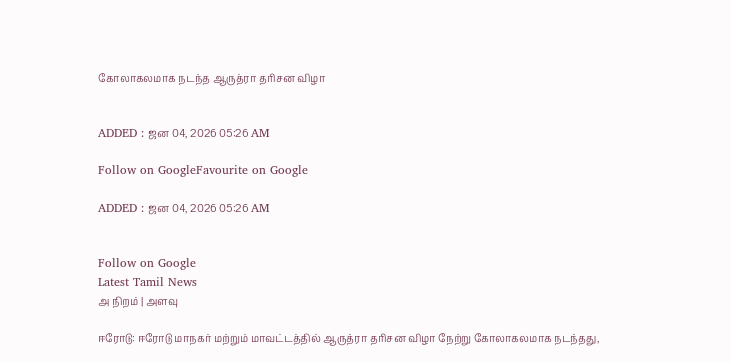கோலாகலமாக நடந்த ஆருத்ரா தரிசன விழா


ADDED : ஜன 04, 2026 05:26 AM

Follow on GoogleFavourite on Google

ADDED : ஜன 04, 2026 05:26 AM


Follow on Google
Latest Tamil News
அ நிறம் | அளவு

ஈரோடு: ஈரோடு மாநகர் மற்றும் மாவட்டத்தில் ஆருத்ரா தரிசன விழா நேற்று கோலாகலமாக நடந்தது,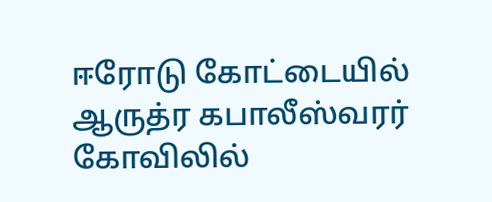ஈரோடு கோட்டையில் ஆருத்ர கபாலீஸ்வரர் கோவிலில்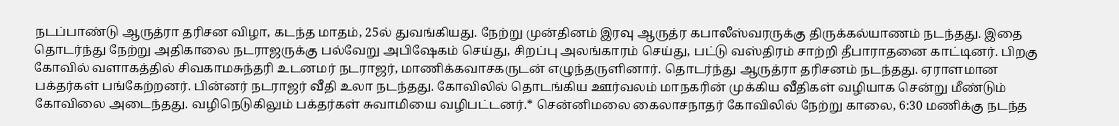நடப்பாண்டு ஆருத்ரா தரிசன விழா, கடந்த மாதம், 25ல் துவங்கியது. நேற்று முன்தினம் இரவு ஆருத்ர கபாலீஸ்வரருக்கு திருக்கல்யாணம் நடந்தது. இதை தொடர்ந்து நேற்று அதிகாலை நடராஜருக்கு பல்வேறு அபிஷேகம் செய்து, சிறப்பு அலங்காரம் செய்து, பட்டு வஸ்திரம் சாற்றி தீபாராதனை காட்டினர். பிறகு கோவில் வளாகத்தில் சிவகாமசுந்தரி உடனமர் நடராஜர், மாணிக்கவாசகருடன் எழுந்தருளினார். தொடர்ந்து ஆருத்ரா தரிசனம் நடந்தது. ஏராளமான பக்தர்கள் பங்கேற்றனர். பின்னர் நடராஜர் வீதி உலா நடந்தது. கோவிலில் தொடங்கிய ஊர்வலம் மாநகரின் முக்கிய வீதிகள் வழியாக சென்று மீண்டும் கோவிலை அடைந்தது. வழிநெடுகிலும் பக்தர்கள் சுவாமியை வழிபட்டனர்.* சென்னிமலை கைலாசநாதர் கோவிலில் நேற்று காலை, 6:30 மணிக்கு நடந்த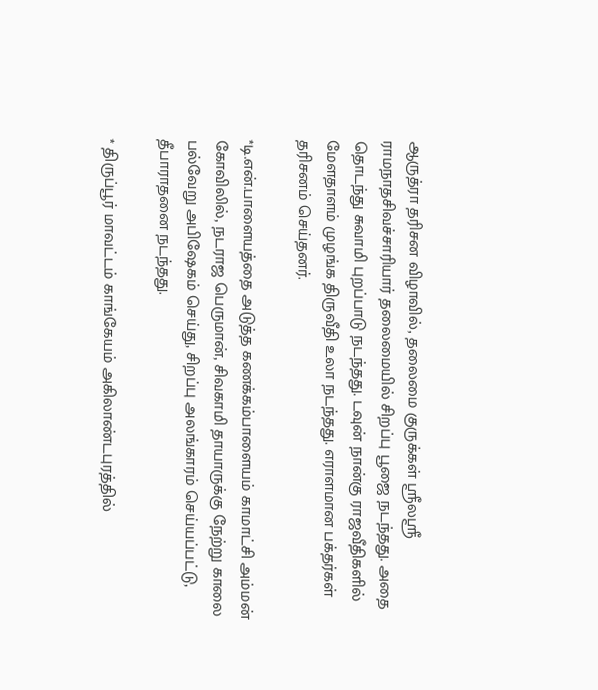ஆருத்ரா தரிசன விழாவில், தலைமை குருக்கள் ஸ்ரீலஸ்ரீ ராமநாதசிவச்சாரியார் தலைமையில் சிறப்பு பூஜை நடந்தது. அதை தொடந்து சுவாமி புறப்பாடு நடந்தது. டவுன் நான்கு ராஜவீதிகளில் மேளதாளம் முழங்க திருவீதி உலா நடந்தது. எராளமான பக்தர்கள் தரிசனம் செய்தனர்.

*டி.என்.பாளையத்தை அடுத்த கணக்கம்பாளையம் காமாட்சி அம்மன் கோவிலில், நடராஜ பெருமான், சிவகாமி தாயாருக்கு நேற்று காலை பல்வேறு அபிஷேகம் செய்து, சிறப்பு அலங்காரம் செய்யப்பட்டு, தீபாராதனை நடந்தது.

* திருப்பூர் மாவட்டம் காங்கேயம் அகிலாண்டபுரத்தில்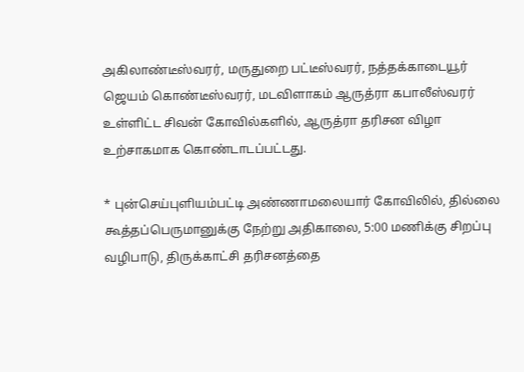அகிலாண்டீஸ்வரர், மருதுறை பட்டீஸ்வரர், நத்தக்காடையூர் ஜெயம் கொண்டீஸ்வரர், மடவிளாகம் ஆருத்ரா கபாலீஸ்வரர் உள்ளிட்ட சிவன் கோவில்களில், ஆருத்ரா தரிசன விழா உற்சாகமாக கொண்டாடப்பட்டது.

* புன்செய்புளியம்பட்டி அண்ணாமலையார் கோவிலில், தில்லை கூத்தப்பெருமானுக்கு நேற்று அதிகாலை, 5:00 மணிக்கு சிறப்பு வழிபாடு, திருக்காட்சி தரிசனத்தை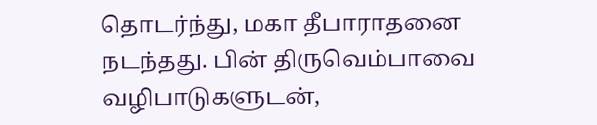தொடர்ந்து, மகா தீபாராதனை நடந்தது. பின் திருவெம்பாவை வழிபாடுகளுடன்,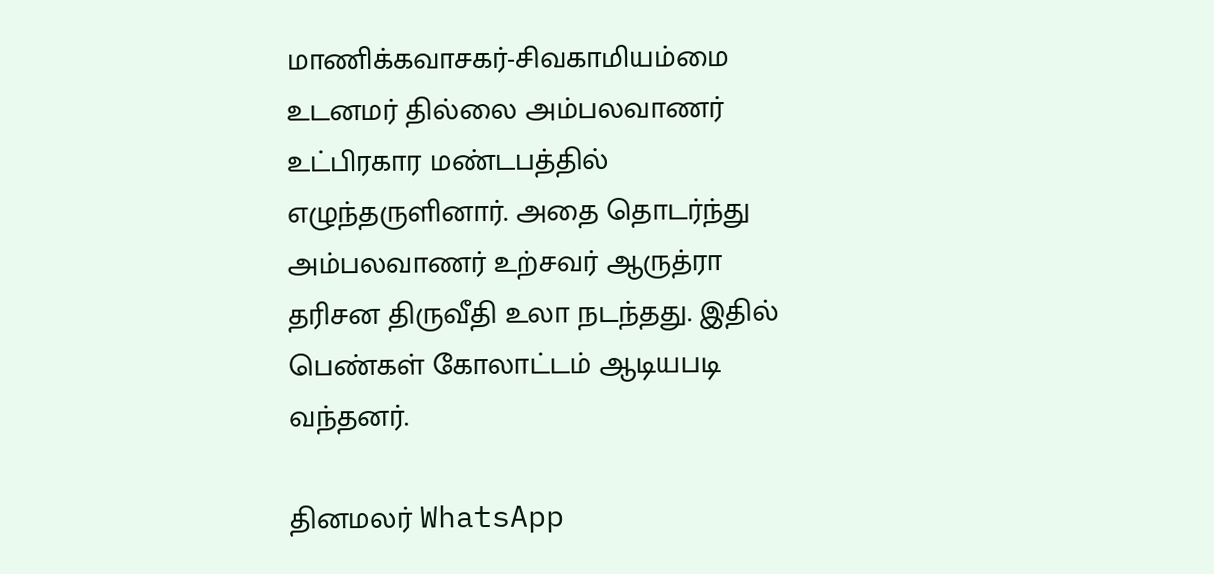மாணிக்கவாசகர்-சிவகாமியம்மை உடனமர் தில்லை அம்பலவாணர் உட்பிரகார மண்டபத்தில் எழுந்தருளினார். அதை தொடர்ந்து அம்பலவாணர் உற்சவர் ஆருத்ரா தரிசன திருவீதி உலா நடந்தது. இதில் பெண்கள் கோலாட்டம் ஆடியபடி வந்தனர்.

தினமலர் WhatsApp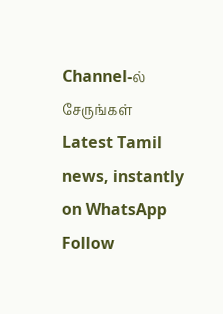Channel-ல் சேருங்கள்
Latest Tamil news, instantly on WhatsApp
Follow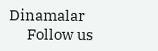Dinamalar
      Follow us